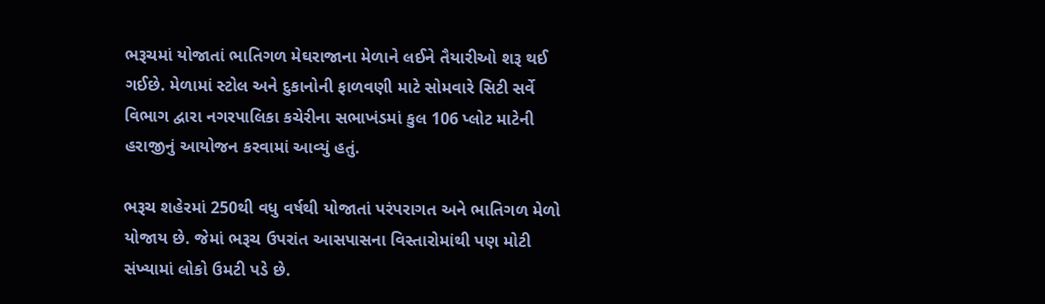ભરૂચમાં યોજાતાં ભાતિગળ મેઘરાજાના મેળાને લઈને તૈયારીઓ શરૂ થઈ ગઈછે. મેળામાં સ્ટોલ અને દુકાનોની ફાળવણી માટે સોમવારે સિટી સર્વે વિભાગ દ્વારા નગરપાલિકા કચેરીના સભાખંડમાં કુલ 106 પ્લોટ માટેની હરાજીનું આયોજન કરવામાં આવ્યું હતું.

ભરૂચ શહેરમાં 250થી વધુ વર્ષથી યોજાતાં પરંપરાગત અને ભાતિગળ મેળો યોજાય છે. જેમાં ભરૂચ ઉપરાંત આસપાસના વિસ્તારોમાંથી પણ મોટી સંખ્યામાં લોકો ઉમટી પડે છે.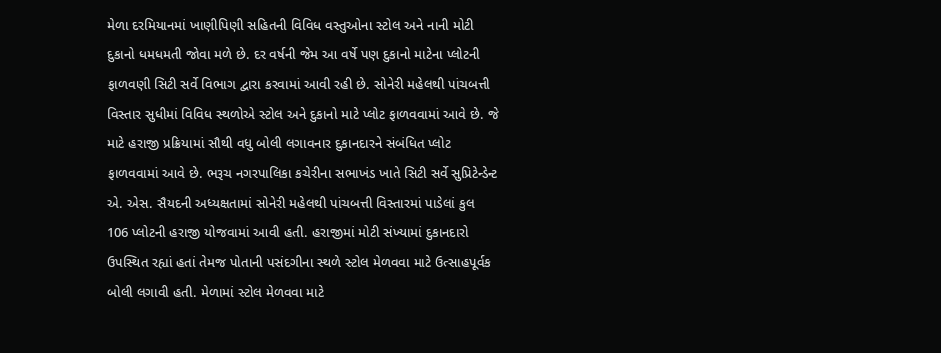મેળા દરમિયાનમાં ખાણીપિણી સહિતની વિવિધ વસ્તુઓના સ્ટોલ અને નાની મોટી દુકાનો ધમધમતી જોવા મળે છે. દર વર્ષની જેમ આ વર્ષે પણ દુકાનો માટેના પ્લોટની ફાળવણી સિટી સર્વે વિભાગ દ્વારા કરવામાં આવી રહી છે. સોનેરી મહેલથી પાંચબત્તી વિસ્તાર સુધીમાં વિવિધ સ્થળોએ સ્ટોલ અને દુકાનો માટે પ્લોટ ફાળવવામાં આવે છે. જે માટે હરાજી પ્રક્રિયામાં સૌથી વધુ બોલી લગાવનાર દુકાનદારને સંબંધિત પ્લોટ ફાળવવામાં આવે છે. ભરૂચ નગરપાલિકા કચેરીના સભાખંડ ખાતે સિટી સર્વે સુપ્રિટેન્ડેન્ટ એ. એસ. સૈયદની અધ્યક્ષતામાં સોનેરી મહેલથી પાંચબત્તી વિસ્તારમાં પાડેલાં કુલ 106 પ્લોટની હરાજી યોજવામાં આવી હતી. હરાજીમાં મોટી સંખ્યામાં દુકાનદારો ઉપસ્થિત રહ્યાં હતાં તેમજ પોતાની પસંદગીના સ્થળે સ્ટોલ મેળવવા માટે ઉત્સાહપૂર્વક બોલી લગાવી હતી. મેળામાં સ્ટોલ મેળવવા માટે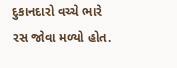દુકાનદારો વચ્ચે ભારે રસ જોવા મળ્યો હોત.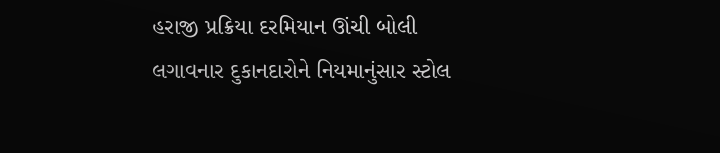હરાજી પ્રક્રિયા દરમિયાન ઊંચી બોલી લગાવનાર દુકાનદારોને નિયમાનુંસાર સ્ટોલ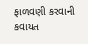ફાળવણી કરવાની કવાયત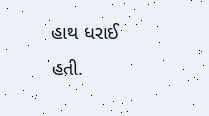હાથ ધરાઈ હતી.